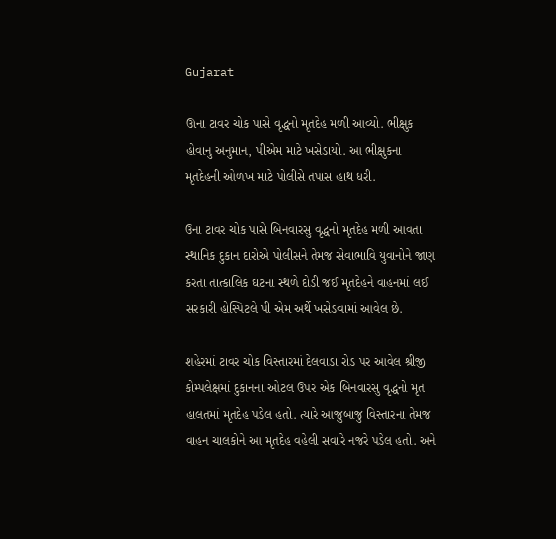Gujarat

ઊના ટાવર ચોક પાસે વૃદ્ધનો મૃતદેહ મળી આવ્યો. ભીક્ષુક હોવાનુ અનુમાન, પીએમ માટે ખસેડાયો. આ ભીક્ષુકના મૃતદેહની ઓળખ માટે પોલીસે તપાસ હાથ ધરી.

ઉના ટાવર ચોક પાસે બિનવારસુ વૃદ્ધનો મૃતદેહ મળી આવતા સ્થાનિક દુકાન દારોએ પોલીસને તેમજ સેવાભાવિ યુવાનોને જાણ કરતા તાત્કાલિક ઘટના સ્થળે દોડી જઈ મૃતદેહને વાહનમાં લઈ સરકારી હોસ્પિટલે પી એમ અર્થે ખસેડવામાં આવેલ છે.

શહેરમાં ટાવર ચોક વિસ્તારમાં દેલવાડા રોડ પર આવેલ શ્રીજી કોમ્પલેક્ષમાં દુકાનના ઓટલ ઉપર એક બિનવારસુ વૃદ્ધનો મૃત હાલતમાં મૃતદેહ પડેલ હતો. ત્યારે આજુબાજુ વિસ્તારના તેમજ વાહન ચાલકોને આ મૃતદેહ વહેલી સવારે નજરે પડેલ હતો. અને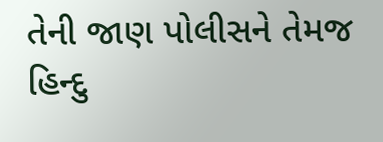તેની જાણ પોલીસને તેમજ હિન્દુ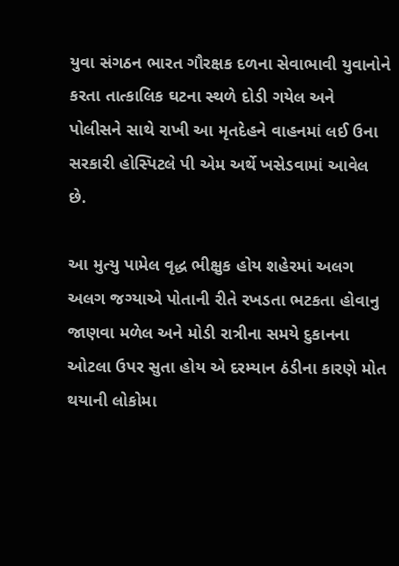યુવા સંગઠન ભારત ગૌરક્ષક દળના સેવાભાવી યુવાનોને કરતા તાત્કાલિક ઘટના સ્થળે દોડી ગયેલ અને પોલીસને સાથે રાખી આ મૃતદેહને વાહનમાં લઈ ઉના સરકારી હોસ્પિટલે પી એમ અર્થે ખસેડવામાં આવેલ છે.

આ મુત્યુ પામેલ વૃદ્ધ ભીક્ષુક હોય શહેરમાં અલગ અલગ જગ્યાએ પોતાની રીતે રખડતા ભટકતા હોવાનુ જાણવા મળેલ અને મોડી રાત્રીના સમયે દુકાનના ઓટલા ઉપર સુતા હોય એ દરમ્યાન ઠંડીના કારણે મોત થયાની લોકોમા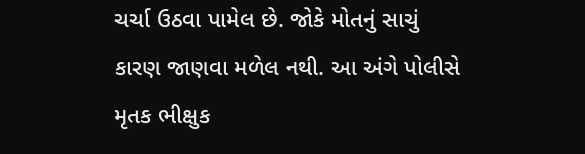ચર્ચા ઉઠવા પામેલ છે. જોકે મોતનું સાચું કારણ જાણવા મળેલ નથી. આ અંગે પોલીસે મૃતક ભીક્ષુક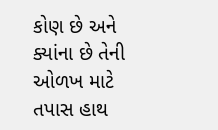કોણ છે અને ક્યાંના છે તેની ઓળખ માટે તપાસ હાથ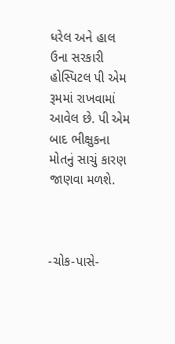ધરેલ અને હાલ ઉના સરકારી હોસ્પિટલ પી એમ રૂમમાં રાખવામાં આવેલ છે. પી એમ બાદ ભીક્ષુકના મોતનું સાચું કારણ જાણવા મળશે.



-ચોક-પાસે-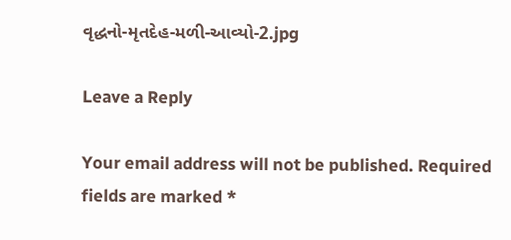વૃદ્ધનો-મૃતદેહ-મળી-આવ્યો-2.jpg

Leave a Reply

Your email address will not be published. Required fields are marked *